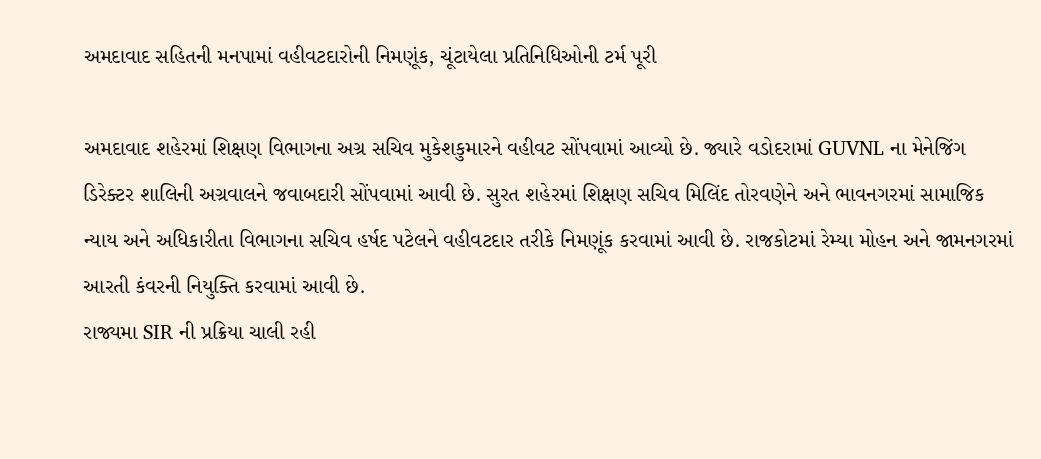અમદાવાદ સહિતની મનપામાં વહીવટદારોની નિમણૂંક, ચૂંટાયેલા પ્રતિનિધિઓની ટર્મ પૂરી

અમદાવાદ શહેરમાં શિક્ષણ વિભાગના અગ્ર સચિવ મુકેશકુમારને વહીવટ સોંપવામાં આવ્યો છે. જ્યારે વડોદરામાં GUVNL ના મેનેજિંગ ડિરેક્ટર શાલિની અગ્રવાલને જવાબદારી સોંપવામાં આવી છે. સુરત શહેરમાં શિક્ષણ સચિવ મિલિંદ તોરવણેને અને ભાવનગરમાં સામાજિક ન્યાય અને અધિકારીતા વિભાગના સચિવ હર્ષદ પટેલને વહીવટદાર તરીકે નિમણૂંક કરવામાં આવી છે. રાજકોટમાં રેમ્યા મોહન અને જામનગરમાં આરતી કંવરની નિયુક્તિ કરવામાં આવી છે.
રાજ્યમા SIR ની પ્રક્રિયા ચાલી રહી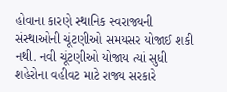હોવાના કારણે સ્થાનિક સ્વરાજ્યની સંસ્થાઓની ચૂંટણીઓ સમયસર યોજાઈ શકી નથી. નવી ચૂંટણીઓ યોજાય ત્યાં સુધી શહેરોના વહીવટ માટે રાજ્ય સરકારે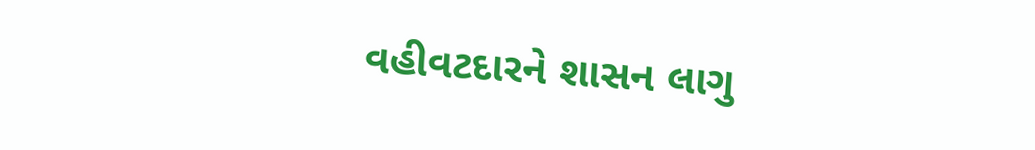વહીવટદારને શાસન લાગુ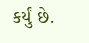કર્યું છે.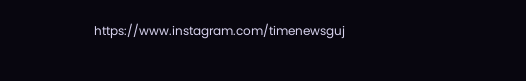https://www.instagram.com/timenewsguj